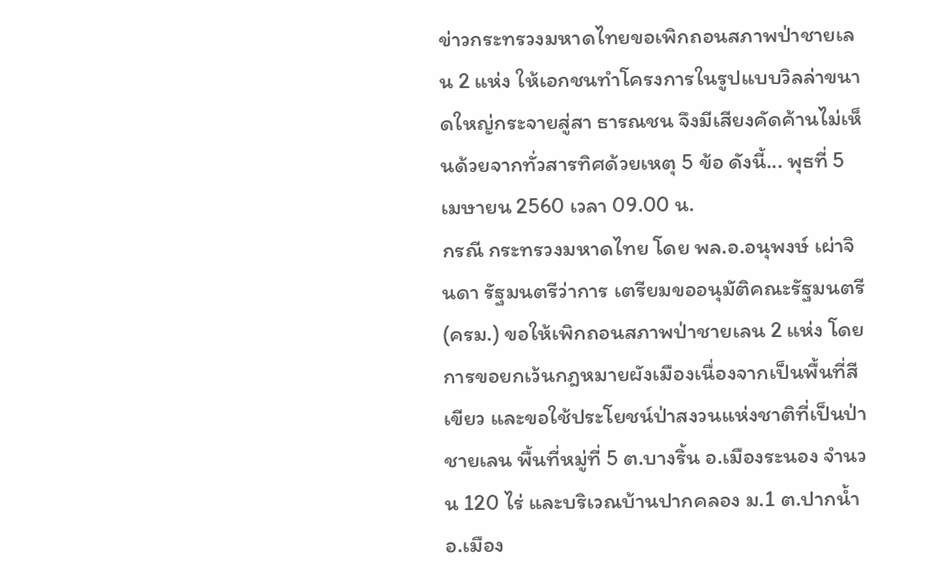ข่าวกระทรวงมหาดไทยขอเพิกถอนสภาพป่าชายเลน 2 แห่ง ให้เอกชนทำโครงการในรูปแบบวิลล่าขนาดใหญ่กระจายสู่สา ธารณชน จึงมีเสียงคัดค้านไม่เห็นด้วยจากทั่วสารทิศด้วยเหตุ 5 ข้อ ดังนี้... พุธที่ 5 เมษายน 2560 เวลา 09.00 น.
กรณี กระทรวงมหาดไทย โดย พล.อ.อนุพงษ์ เผ่าจินดา รัฐมนตรีว่าการ เตรียมขออนุมัติคณะรัฐมนตรี (ครม.) ขอให้เพิกถอนสภาพป่าชายเลน 2 แห่ง โดยการขอยกเว้นกฎหมายผังเมืองเนื่องจากเป็นพื้นที่สี เขียว และขอใช้ประโยชน์ป่าสงวนแห่งชาติที่เป็นป่าชายเลน พื้นที่หมู่ที่ 5 ต.บางริ้น อ.เมืองระนอง จำนวน 120 ไร่ และบริเวณบ้านปากคลอง ม.1 ต.ปากน้ำ อ.เมือง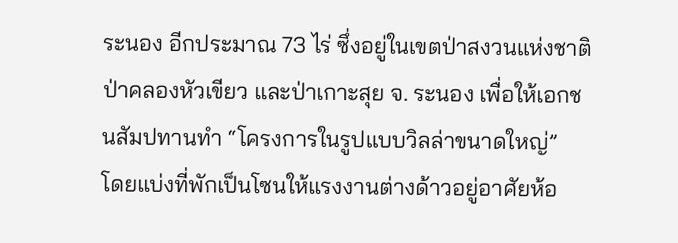ระนอง อีกประมาณ 73 ไร่ ซึ่งอยู่ในเขตป่าสงวนแห่งชาติ ป่าคลองหัวเขียว และป่าเกาะสุย จ. ระนอง เพื่อให้เอกชนสัมปทานทำ “โครงการในรูปแบบวิลล่าขนาดใหญ่”
โดยแบ่งที่พักเป็นโซนให้แรงงานต่างด้าวอยู่อาศัยห้อ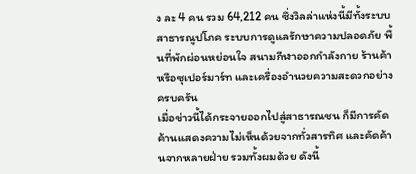ง ละ 4 คน รวม 64,212 คน ซึ่งวิลล่าแห่งนี้มีทั้งระบบสาธารณูปโภค ระบบการดูแลรักษาความปลอดภัย พื้นที่พักผ่อนหย่อนใจ สนามกีฬาออกกำลังกาย ร้านค้า หรือซุเปอร์มาร์ท และเครื่องอำนวยความสะดวกอย่างครบครัน
เมื่อข่าวนี้ได้กระจายออกไปสู่สาธารณชน ก็มีการคัดค้านแสดงความไม่เห็นด้วยจากทั่วสารทิศ และคัดค้านจากหลายฝ่าย รวมทั้งผมด้วย ดังนี้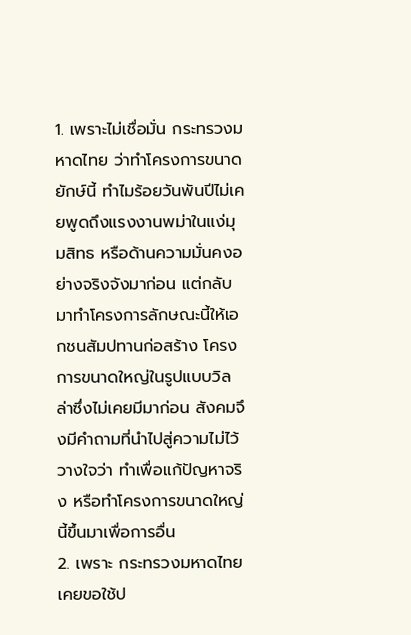1. เพราะไม่เชื่อมั่น กระทรวงมหาดไทย ว่าทำโครงการขนาดยักษ์นี้ ทำไมร้อยวันพันปีไม่เคยพูดถึงแรงงานพม่าในแง่มุมสิทธ หรือด้านความมั่นคงอย่างจริงจังมาก่อน แต่กลับมาทำโครงการลักษณะนี้ให้เอกชนสัมปทานก่อสร้าง โครงการขนาดใหญ่ในรูปแบบวิลล่าซึ่งไม่เคยมีมาก่อน สังคมจึงมีคำถามที่นำไปสู่ความไม่ไว้วางใจว่า ทำเพื่อแก้ปัญหาจริง หรือทำโครงการขนาดใหญ่นี้ขึ้นมาเพื่อการอื่น
2. เพราะ กระทรวงมหาดไทย เคยขอใช้ป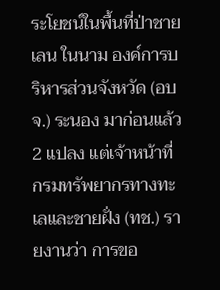ระโยชน์ในพื้นที่ป่าชายเลน ในนาม องค์การบริหารส่วนจังหวัด (อบจ.) ระนอง มาก่อนแล้ว 2 แปลง แต่เจ้าหน้าที่ กรมทรัพยากรทางทะเลและชายฝั่ง (ทช.) รายงานว่า การขอ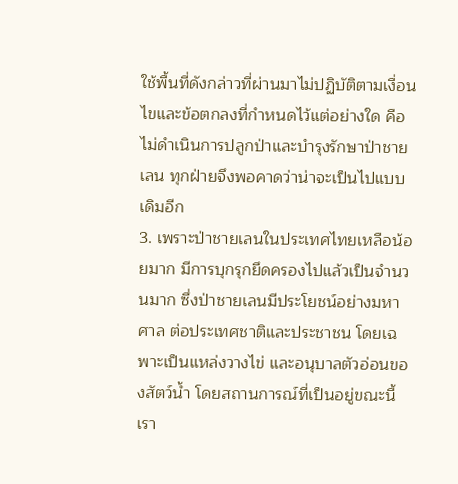ใช้พื้นที่ดังกล่าวที่ผ่านมาไม่ปฏิบัติตามเงื่อนไขและข้อตกลงที่กำหนดไว้แต่อย่างใด คือไม่ดำเนินการปลูกป่าและบำรุงรักษาป่าชายเลน ทุกฝ่ายจึงพอคาดว่าน่าจะเป็นไปแบบเดิมอีก
3. เพราะป่าชายเลนในประเทศไทยเหลือน้อยมาก มีการบุกรุกยึดครองไปแล้วเป็นจำนวนมาก ซึ่งป่าชายเลนมีประโยชน์อย่างมหาศาล ต่อประเทศชาติและประชาชน โดยเฉพาะเป็นแหล่งวางไข่ และอนุบาลตัวอ่อนของสัตว์น้ำ โดยสถานการณ์ที่เป็นอยู่ขณะนี้เรา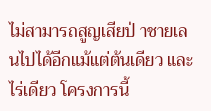ไม่สามารถสูญเสียป่ าชายเลนไปได้อีกแม้แต่ต้นเดียว และไร่เดียว โครงการนี้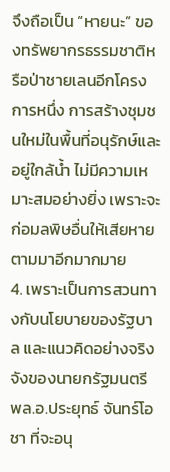จึงถือเป็น “หายนะ” ของทรัพยากรธรรมชาติหรือป่าชายเลนอีกโครงการหนึ่ง การสร้างชุมชนใหม่ในพื้นที่อนุรักษ์และอยู่ใกล้น้ำ ไม่มีความเหมาะสมอย่างยิ่ง เพราะจะก่อมลพิษอื่นให้เสียหายตามมาอีกมากมาย
4. เพราะเป็นการสวนทางกับนโยบายของรัฐบาล และแนวคิดอย่างจริงจังของนายกรัฐมนตรี พล.อ.ประยุทธ์ จันทร์โอชา ที่จะอนุ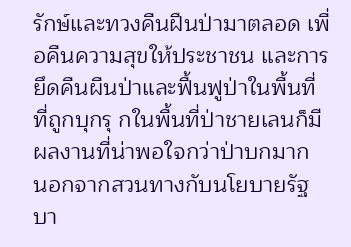รักษ์และทวงคืนฝืนป่ามาตลอด เพื่อคืนความสุขให้ประชาชน และการยึดคืนผืนป่าและฟื้นฟูป่าในพื้นที่ที่ถูกบุกรุ กในพื้นที่ป่าชายเลนก็มีผลงานที่น่าพอใจกว่าป่าบกมาก นอกจากสวนทางกับนโยบายรัฐบา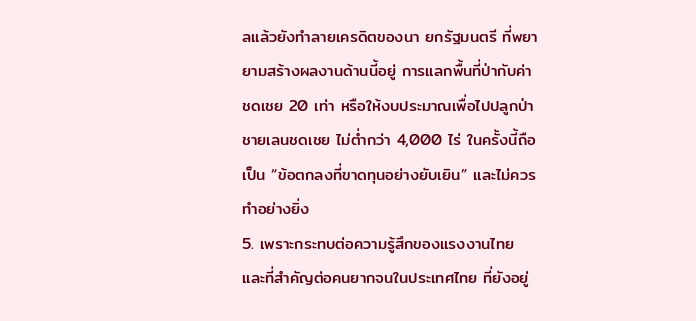ลแล้วยังทำลายเครดิตของนา ยกรัฐมนตรี ที่พยายามสร้างผลงานด้านนี้อยู่ การแลกพื้นที่ป่ากับค่าชดเชย 20 เท่า หรือให้งบประมาณเพื่อไปปลูกป่าชายเลนชดเชย ไม่ต่ำกว่า 4,000 ไร่ ในครั้งนี้ถือเป็น “ข้อตกลงที่ขาดทุนอย่างยับเยิน” และไม่ควรทำอย่างยิ่ง
5. เพราะกระทบต่อความรู้สึกของแรงงานไทย และที่สำคัญต่อคนยากจนในประเทศไทย ที่ยังอยู่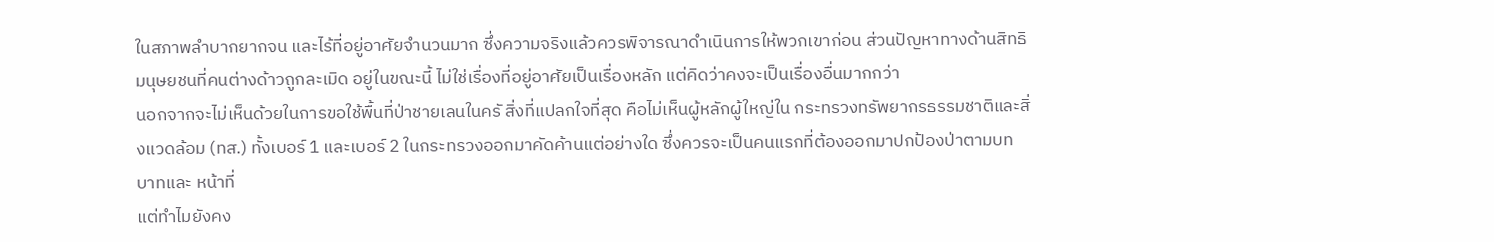ในสภาพลำบากยากจน และไร้ที่อยู่อาศัยจำนวนมาก ซึ่งความจริงแล้วควรพิจารณาดำเนินการให้พวกเขาก่อน ส่วนปัญหาทางด้านสิทธิมนุษยชนที่คนต่างด้าวถูกละเมิด อยู่ในขณะนี้ ไม่ใช่เรื่องที่อยู่อาศัยเป็นเรื่องหลัก แต่คิดว่าคงจะเป็นเรื่องอื่นมากกว่า
นอกจากจะไม่เห็นด้วยในการขอใช้พื้นที่ป่าชายเลนในครั สิ่งที่แปลกใจที่สุด คือไม่เห็นผู้หลักผู้ใหญ่ใน กระทรวงทรัพยากรธรรมชาติและสิ่งแวดล้อม (ทส.) ทั้งเบอร์ 1 และเบอร์ 2 ในกระทรวงออกมาคัดค้านแต่อย่างใด ซึ่งควรจะเป็นคนแรกที่ต้องออกมาปกป้องป่าตามบทบาทและ หน้าที่
แต่ทำไมยังคง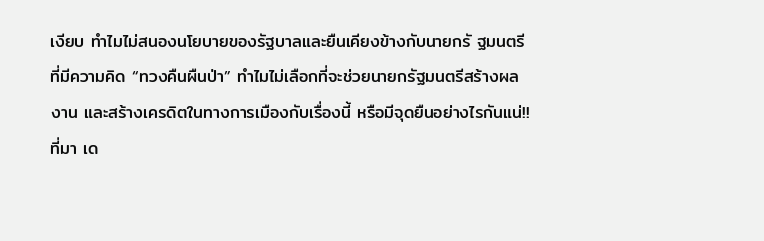เงียบ ทำไมไม่สนองนโยบายของรัฐบาลและยืนเคียงข้างกับนายกรั ฐมนตรีที่มีความคิด “ทวงคืนผืนป่า” ทำไมไม่เลือกที่จะช่วยนายกรัฐมนตรีสร้างผลงาน และสร้างเครดิตในทางการเมืองกับเรื่องนี้ หรือมีจุดยืนอย่างไรกันแน่!!
ที่มา เด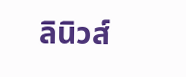ลินิวส์